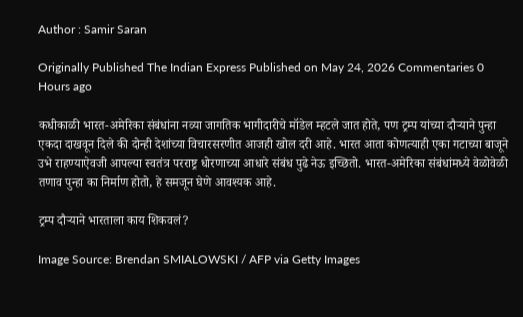Author : Samir Saran

Originally Published The Indian Express Published on May 24, 2026 Commentaries 0 Hours ago

कधीकाळी भारत-अमेरिका संबंधांना नव्या जागतिक भागीदारीचे मॉडेल म्हटले जात होते, पण ट्रम्प यांच्या दौऱ्याने पुन्हा एकदा दाखवून दिले की दोन्ही देशांच्या विचारसरणीत आजही खोल दरी आहे. भारत आता कोणत्याही एका गटाच्या बाजूने उभे राहण्याऐवजी आपल्या स्वतंत्र परराष्ट्र धोरणाच्या आधारे संबंध पुढे नेऊ इच्छितो. भारत-अमेरिका संबंधांमध्ये वेळोवेळी तणाव पुन्हा का निर्माण होतो, हे समजून घेणे आवश्यक आहे.

ट्रम्प दौऱ्याने भारताला काय शिकवलं?

Image Source: Brendan SMIALOWSKI / AFP via Getty Images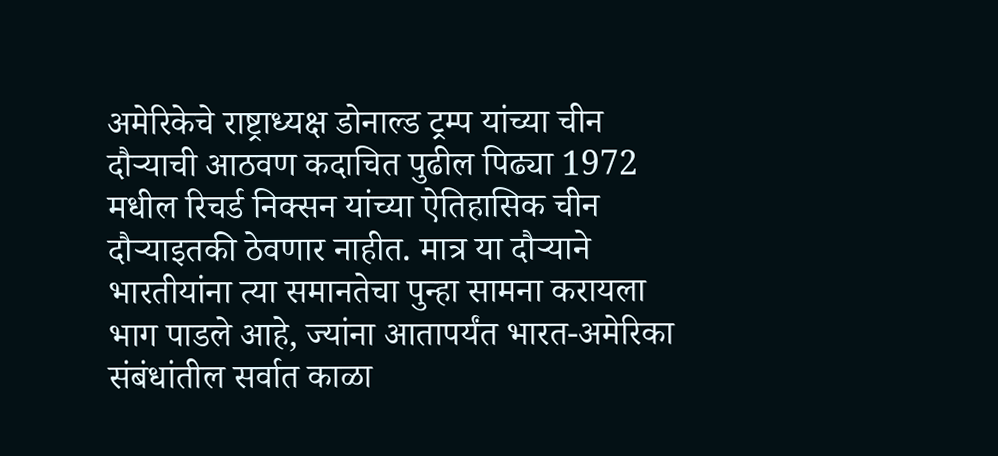अमेरिकेचे राष्ट्राध्यक्ष डोनाल्ड ट्रम्प यांच्या चीन दौऱ्याची आठवण कदाचित पुढील पिढ्या 1972 मधील रिचर्ड निक्सन यांच्या ऐतिहासिक चीन दौऱ्याइतकी ठेवणार नाहीत. मात्र या दौऱ्याने भारतीयांना त्या समानतेचा पुन्हा सामना करायला भाग पाडले आहे, ज्यांना आतापर्यंत भारत-अमेरिका संबंधांतील सर्वात काळा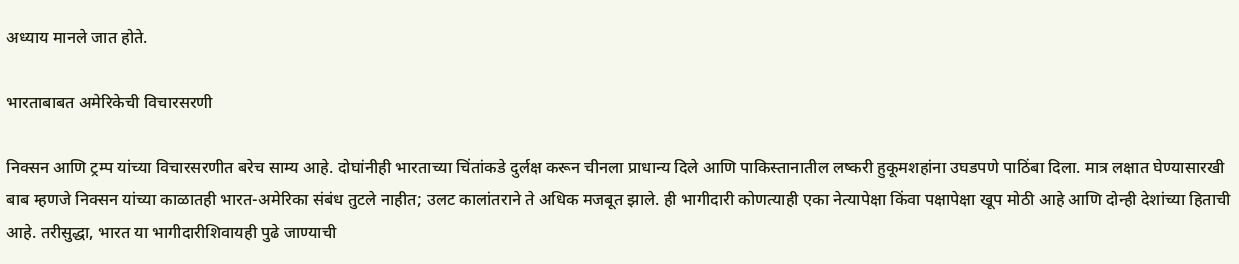अध्याय मानले जात होते.

भारताबाबत अमेरिकेची विचारसरणी

निक्सन आणि ट्रम्प यांच्या विचारसरणीत बरेच साम्य आहे. दोघांनीही भारताच्या चिंतांकडे दुर्लक्ष करून चीनला प्राधान्य दिले आणि पाकिस्तानातील लष्करी हुकूमशहांना उघडपणे पाठिंबा दिला. मात्र लक्षात घेण्यासारखी बाब म्हणजे निक्सन यांच्या काळातही भारत-अमेरिका संबंध तुटले नाहीत; उलट कालांतराने ते अधिक मजबूत झाले. ही भागीदारी कोणत्याही एका नेत्यापेक्षा किंवा पक्षापेक्षा खूप मोठी आहे आणि दोन्ही देशांच्या हिताची आहे. तरीसुद्धा, भारत या भागीदारीशिवायही पुढे जाण्याची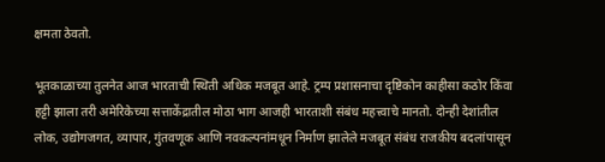क्षमता ठेवतो.

भूतकाळाच्या तुलनेत आज भारताची स्थिती अधिक मजबूत आहे. ट्रम्प प्रशासनाचा दृष्टिकोन काहीसा कठोर किंवा हट्टी झाला तरी अमेरिकेच्या सत्ताकेंद्रातील मोठा भाग आजही भारताशी संबंध महत्त्वाचे मानतो. दोन्ही देशांतील लोक, उद्योगजगत, व्यापार, गुंतवणूक आणि नवकल्पनांमधून निर्माण झालेले मजबूत संबंध राजकीय बदलांपासून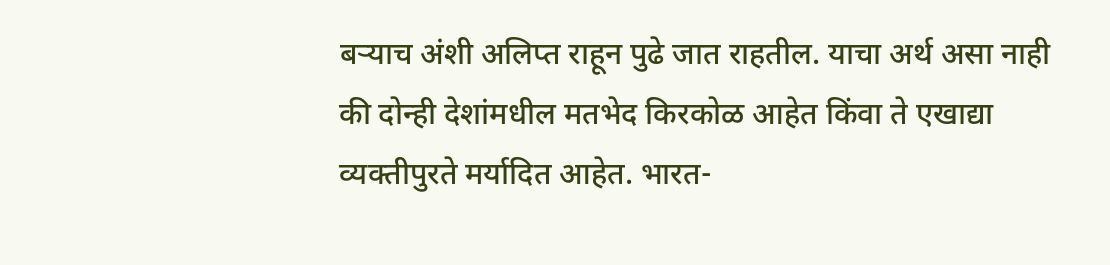बऱ्याच अंशी अलिप्त राहून पुढे जात राहतील. याचा अर्थ असा नाही की दोन्ही देशांमधील मतभेद किरकोळ आहेत किंवा ते एखाद्या व्यक्तीपुरते मर्यादित आहेत. भारत-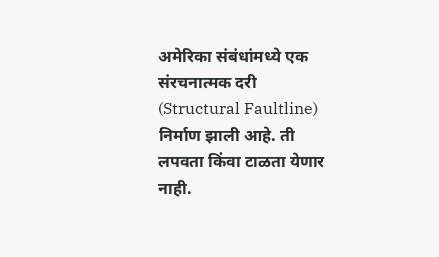अमेरिका संबंधांमध्ये एक संरचनात्मक दरी (Structural Faultline) निर्माण झाली आहे. ती लपवता किंवा टाळता येणार नाही.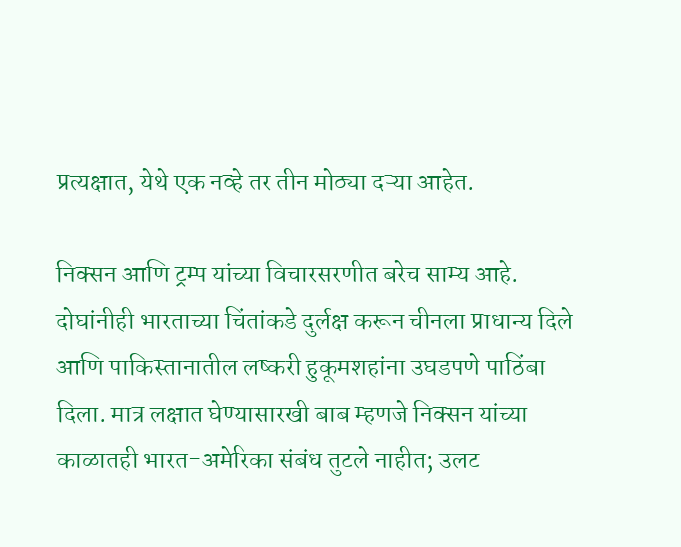प्रत्यक्षात, येथे एक नव्हे तर तीन मोठ्या दऱ्या आहेत.

निक्सन आणि ट्रम्प यांच्या विचारसरणीत बरेच साम्य आहे. दोघांनीही भारताच्या चिंतांकडे दुर्लक्ष करून चीनला प्राधान्य दिले आणि पाकिस्तानातील लष्करी हुकूमशहांना उघडपणे पाठिंबा दिला. मात्र लक्षात घेण्यासारखी बाब म्हणजे निक्सन यांच्या काळातही भारत-अमेरिका संबंध तुटले नाहीत; उलट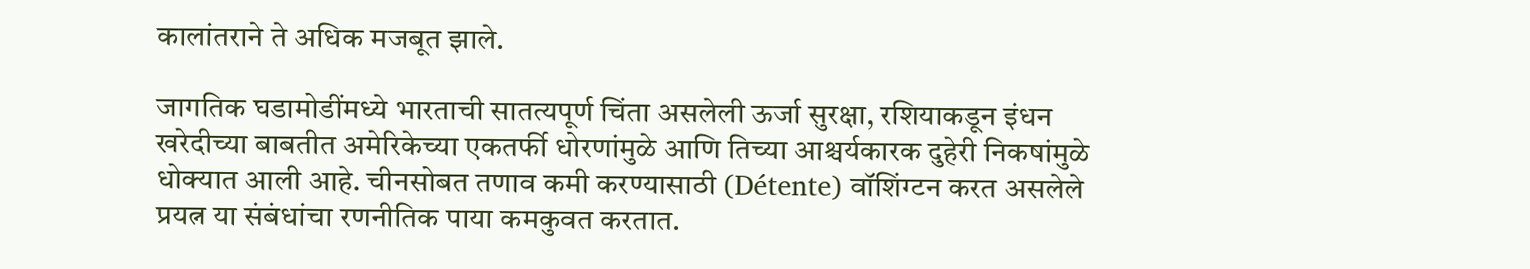कालांतराने ते अधिक मजबूत झाले.

जागतिक घडामोडींमध्ये भारताची सातत्यपूर्ण चिंता असलेली ऊर्जा सुरक्षा, रशियाकडून इंधन खरेदीच्या बाबतीत अमेरिकेच्या एकतर्फी धोरणांमुळे आणि तिच्या आश्चर्यकारक दुहेरी निकषांमुळे धोक्यात आली आहे. चीनसोबत तणाव कमी करण्यासाठी (Détente) वॉशिंग्टन करत असलेले प्रयत्न या संबंधांचा रणनीतिक पाया कमकुवत करतात.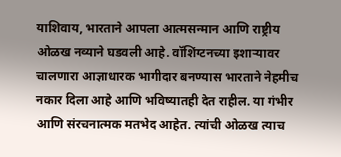याशिवाय, भारताने आपला आत्मसन्मान आणि राष्ट्रीय ओळख नव्याने घडवली आहे. वॉशिंग्टनच्या इशाऱ्यावर चालणारा आज्ञाधारक भागीदार बनण्यास भारताने नेहमीच नकार दिला आहे आणि भविष्यातही देत राहील. या गंभीर आणि संरचनात्मक मतभेद आहेत. त्यांची ओळख त्याच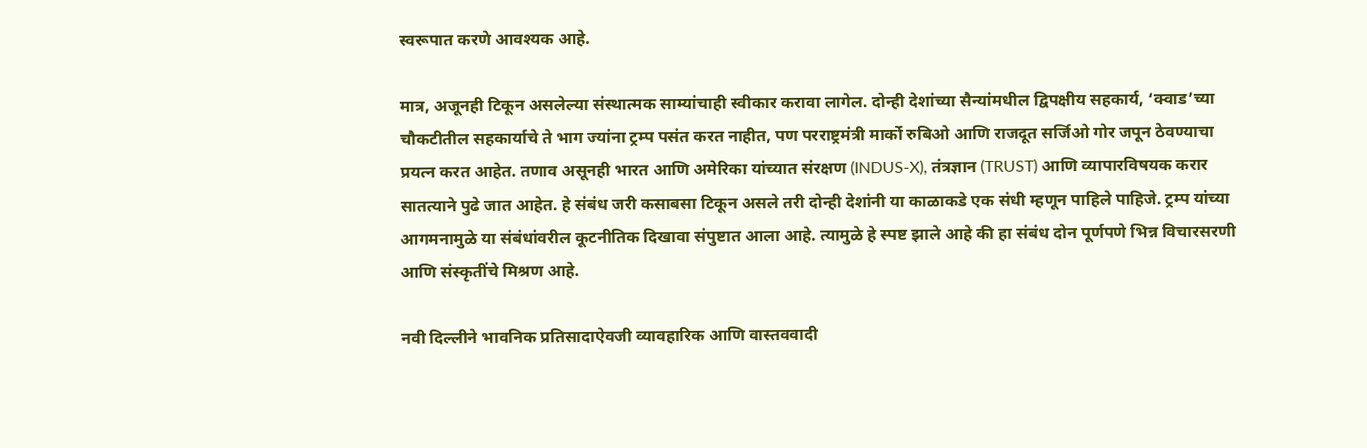स्वरूपात करणे आवश्यक आहे.

मात्र, अजूनही टिकून असलेल्या संस्थात्मक साम्यांचाही स्वीकार करावा लागेल. दोन्ही देशांच्या सैन्यांमधील द्विपक्षीय सहकार्य, ‘क्वाड’च्या चौकटीतील सहकार्याचे ते भाग ज्यांना ट्रम्प पसंत करत नाहीत, पण परराष्ट्रमंत्री मार्को रुबिओ आणि राजदूत सर्जिओ गोर जपून ठेवण्याचा प्रयत्न करत आहेत. तणाव असूनही भारत आणि अमेरिका यांच्यात संरक्षण (INDUS-X), तंत्रज्ञान (TRUST) आणि व्यापारविषयक करार सातत्याने पुढे जात आहेत. हे संबंध जरी कसाबसा टिकून असले तरी दोन्ही देशांनी या काळाकडे एक संधी म्हणून पाहिले पाहिजे. ट्रम्प यांच्या आगमनामुळे या संबंधांवरील कूटनीतिक दिखावा संपुष्टात आला आहे. त्यामुळे हे स्पष्ट झाले आहे की हा संबंध दोन पूर्णपणे भिन्न विचारसरणी आणि संस्कृतींचे मिश्रण आहे.

नवी दिल्लीने भावनिक प्रतिसादाऐवजी व्यावहारिक आणि वास्तववादी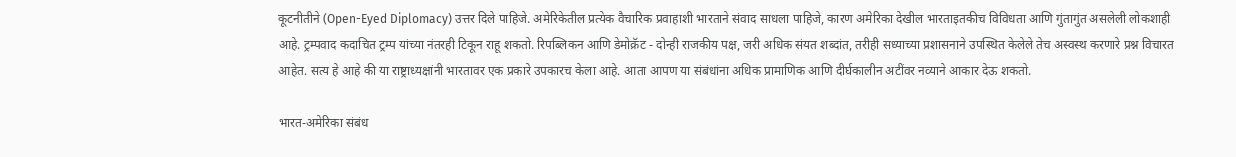कूटनीतीने (Open-Eyed Diplomacy) उत्तर दिले पाहिजे. अमेरिकेतील प्रत्येक वैचारिक प्रवाहाशी भारताने संवाद साधला पाहिजे, कारण अमेरिका देखील भारताइतकीच विविधता आणि गुंतागुंत असलेली लोकशाही आहे. ट्रम्पवाद कदाचित ट्रम्प यांच्या नंतरही टिकून राहू शकतो. रिपब्लिकन आणि डेमोक्रॅट - दोन्ही राजकीय पक्ष, जरी अधिक संयत शब्दांत, तरीही सध्याच्या प्रशासनाने उपस्थित केलेले तेच अस्वस्थ करणारे प्रश्न विचारत आहेत. सत्य हे आहे की या राष्ट्राध्यक्षांनी भारतावर एक प्रकारे उपकारच केला आहे. आता आपण या संबंधांना अधिक प्रामाणिक आणि दीर्घकालीन अटींवर नव्याने आकार देऊ शकतो.

भारत-अमेरिका संबंध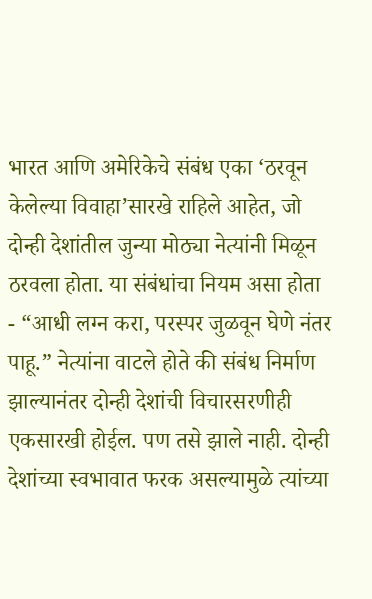भारत आणि अमेरिकेचे संबंध एका ‘ठरवून केलेल्या विवाहा’सारखे राहिले आहेत, जो दोन्ही देशांतील जुन्या मोठ्या नेत्यांनी मिळून ठरवला होता. या संबंधांचा नियम असा होता - “आधी लग्न करा, परस्पर जुळवून घेणे नंतर पाहू.” नेत्यांना वाटले होते की संबंध निर्माण झाल्यानंतर दोन्ही देशांची विचारसरणीही एकसारखी होईल. पण तसे झाले नाही. दोन्ही देशांच्या स्वभावात फरक असल्यामुळे त्यांच्या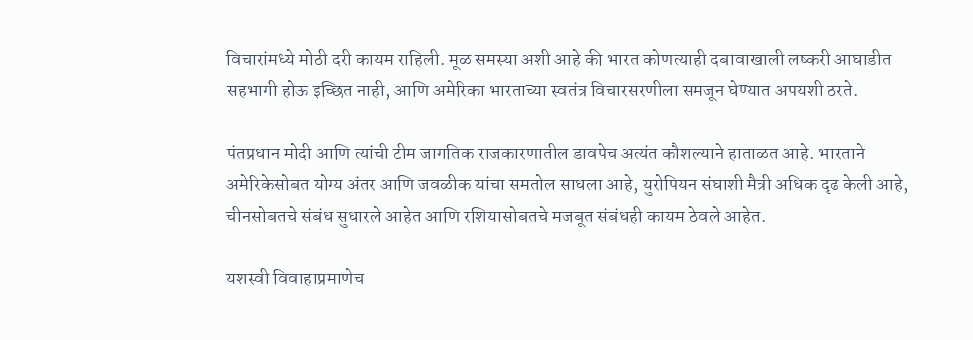विचारांमध्ये मोठी दरी कायम राहिली. मूळ समस्या अशी आहे की भारत कोणत्याही दबावाखाली लष्करी आघाडीत सहभागी होऊ इच्छित नाही, आणि अमेरिका भारताच्या स्वतंत्र विचारसरणीला समजून घेण्यात अपयशी ठरते.

पंतप्रधान मोदी आणि त्यांची टीम जागतिक राजकारणातील डावपेच अत्यंत कौशल्याने हाताळत आहे. भारताने अमेरिकेसोबत योग्य अंतर आणि जवळीक यांचा समतोल साधला आहे, युरोपियन संघाशी मैत्री अधिक दृढ केली आहे, चीनसोबतचे संबंध सुधारले आहेत आणि रशियासोबतचे मजबूत संबंधही कायम ठेवले आहेत.

यशस्वी विवाहाप्रमाणेच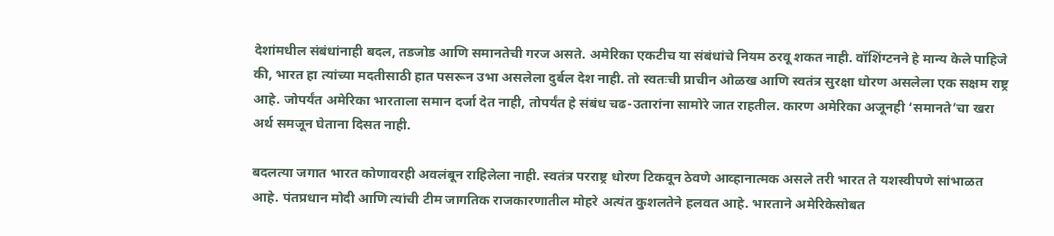देशांमधील संबंधांनाही बदल, तडजोड आणि समानतेची गरज असते. अमेरिका एकटीच या संबंधांचे नियम ठरवू शकत नाही. वॉशिंग्टनने हे मान्य केले पाहिजे की, भारत हा त्यांच्या मदतीसाठी हात पसरून उभा असलेला दुर्बल देश नाही. तो स्वतःची प्राचीन ओळख आणि स्वतंत्र सुरक्षा धोरण असलेला एक सक्षम राष्ट्र आहे. जोपर्यंत अमेरिका भारताला समान दर्जा देत नाही, तोपर्यंत हे संबंध चढ-उतारांना सामोरे जात राहतील. कारण अमेरिका अजूनही ‘समानते’चा खरा अर्थ समजून घेताना दिसत नाही.

बदलत्या जगात भारत कोणावरही अवलंबून राहिलेला नाही. स्वतंत्र परराष्ट्र धोरण टिकवून ठेवणे आव्हानात्मक असले तरी भारत ते यशस्वीपणे सांभाळत आहे. पंतप्रधान मोदी आणि त्यांची टीम जागतिक राजकारणातील मोहरे अत्यंत कुशलतेने हलवत आहे. भारताने अमेरिकेसोबत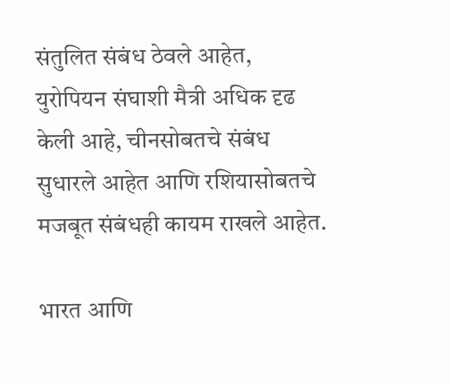संतुलित संबंध ठेवले आहेत, युरोपियन संघाशी मैत्री अधिक दृढ केली आहे, चीनसोबतचे संबंध सुधारले आहेत आणि रशियासोबतचे मजबूत संबंधही कायम राखले आहेत.

भारत आणि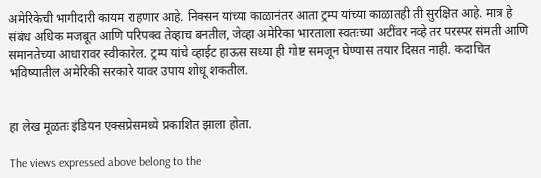अमेरिकेची भागीदारी कायम राहणार आहे. निक्सन यांच्या काळानंतर आता ट्रम्प यांच्या काळातही ती सुरक्षित आहे. मात्र हे संबंध अधिक मजबूत आणि परिपक्व तेव्हाच बनतील, जेव्हा अमेरिका भारताला स्वतःच्या अटींवर नव्हे तर परस्पर संमती आणि समानतेच्या आधारावर स्वीकारेल. ट्रम्प यांचे व्हाईट हाऊस सध्या ही गोष्ट समजून घेण्यास तयार दिसत नाही. कदाचित भविष्यातील अमेरिकी सरकारे यावर उपाय शोधू शकतील.


हा लेख मूळतः इंडियन एक्सप्रेसमध्ये प्रकाशित झाला होता.

The views expressed above belong to the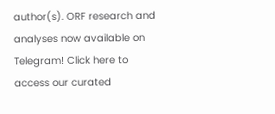author(s). ORF research and analyses now available on Telegram! Click here to access our curated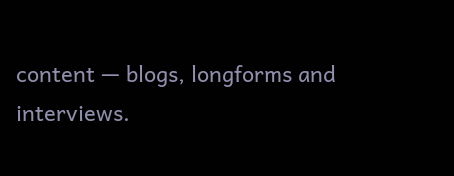content — blogs, longforms and interviews.